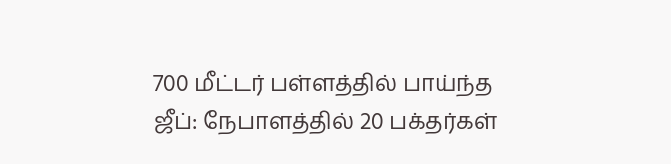700 மீட்டர் பள்ளத்தில் பாய்ந்த ஜீப்: நேபாளத்தில் 20 பக்தர்கள்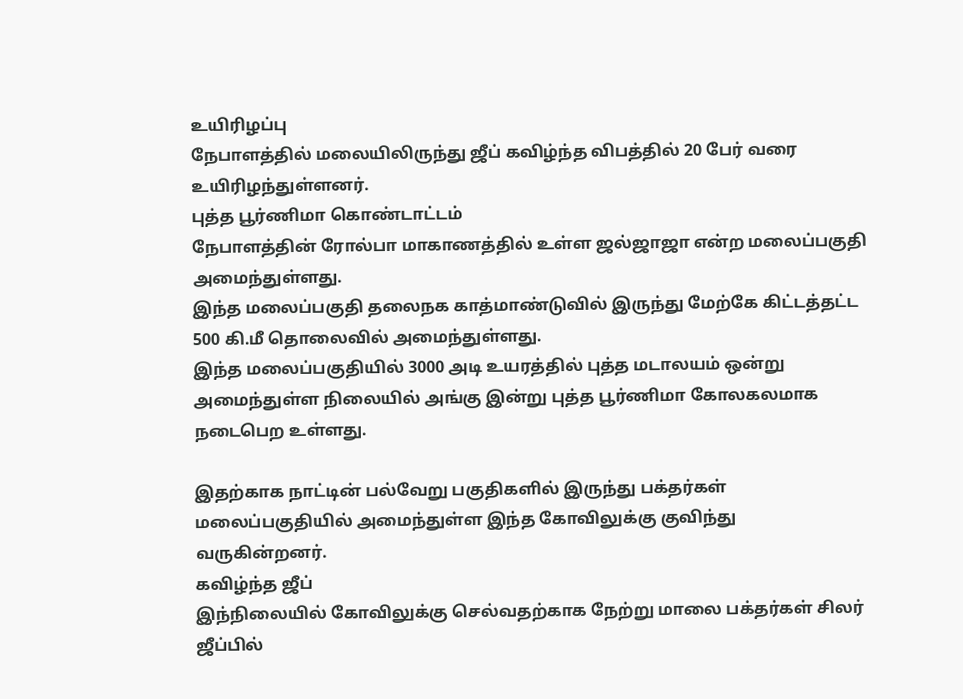உயிரிழப்பு
நேபாளத்தில் மலையிலிருந்து ஜீப் கவிழ்ந்த விபத்தில் 20 பேர் வரை உயிரிழந்துள்ளனர்.
புத்த பூர்ணிமா கொண்டாட்டம்
நேபாளத்தின் ரோல்பா மாகாணத்தில் உள்ள ஜல்ஜாஜா என்ற மலைப்பகுதி அமைந்துள்ளது.
இந்த மலைப்பகுதி தலைநக காத்மாண்டுவில் இருந்து மேற்கே கிட்டத்தட்ட 500 கி.மீ தொலைவில் அமைந்துள்ளது.
இந்த மலைப்பகுதியில் 3000 அடி உயரத்தில் புத்த மடாலயம் ஒன்று அமைந்துள்ள நிலையில் அங்கு இன்று புத்த பூர்ணிமா கோலகலமாக நடைபெற உள்ளது.

இதற்காக நாட்டின் பல்வேறு பகுதிகளில் இருந்து பக்தர்கள் மலைப்பகுதியில் அமைந்துள்ள இந்த கோவிலுக்கு குவிந்து வருகின்றனர்.
கவிழ்ந்த ஜீப்
இந்நிலையில் கோவிலுக்கு செல்வதற்காக நேற்று மாலை பக்தர்கள் சிலர் ஜீப்பில்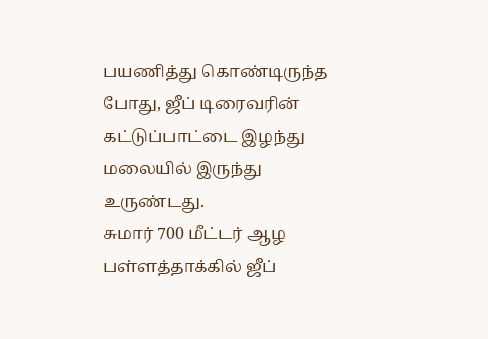பயணித்து கொண்டிருந்த போது, ஜீப் டிரைவரின் கட்டுப்பாட்டை இழந்து மலையில் இருந்து உருண்டது.
சுமார் 700 மீட்டர் ஆழ பள்ளத்தாக்கில் ஜீப்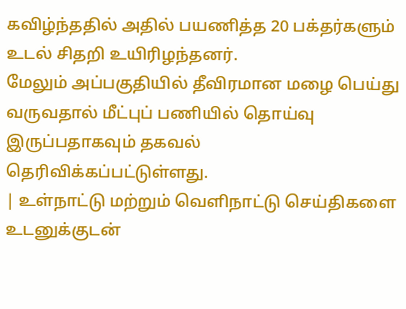கவிழ்ந்ததில் அதில் பயணித்த 20 பக்தர்களும் உடல் சிதறி உயிரிழந்தனர்.
மேலும் அப்பகுதியில் தீவிரமான மழை பெய்து வருவதால் மீட்புப் பணியில் தொய்வு இருப்பதாகவும் தகவல் தெரிவிக்கப்பட்டுள்ளது.
| உள்நாட்டு மற்றும் வெளிநாட்டு செய்திகளை உடனுக்குடன்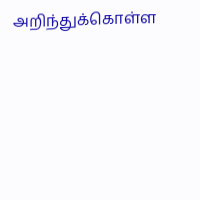அறிந்துக்கொள்ள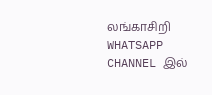லங்காசிறி WHATSAPP CHANNEL இல்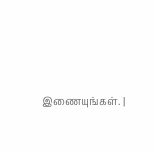இணையுங்கள். |